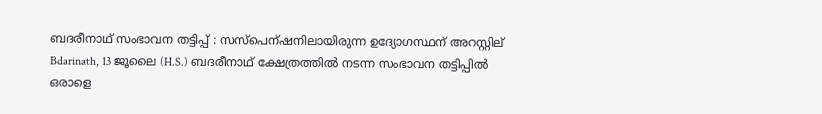ബദരീനാഥ് സംഭാവന തട്ടിപ്പ് : സസ്പെന്ഷനിലായിരുന്ന ഉദ്യോഗസ്ഥന് അറസ്റ്റില്
Bdarinath, 13 ജൂലൈ (H.S.) ബദരീനാഥ് ക്ഷേത്രത്തില്‍ നടന്ന സംഭാവന തട്ടിപ്പില്‍ ഒരാളെ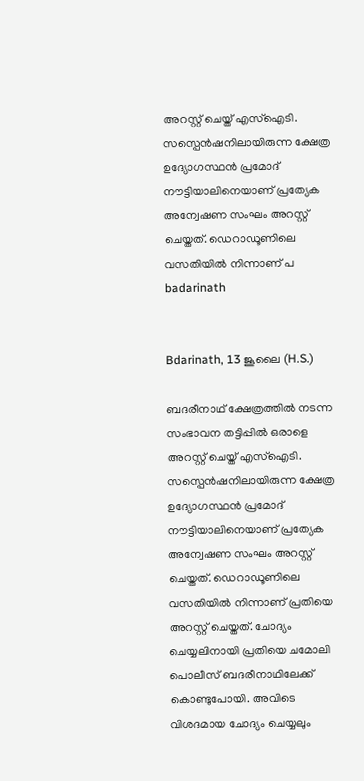അറസ്റ്റ് ചെയ്ത് എസ്‌ഐടി. സസ്പെന്‍ഷനിലായിരുന്ന ക്ഷേത്ര ഉദ്യോഗസ്ഥന്‍ പ്രമോദ് നൗട്ടിയാലിനെയാണ് പ്രത്യേക അന്വേഷണ സംഘം അറസ്റ്റ് ചെയ്തത്. ഡെറാഡൂണിലെ വസതിയില്‍ നിന്നാണ് പ
badarinath


Bdarinath, 13 ജൂലൈ (H.S.)

ബദരീനാഥ് ക്ഷേത്രത്തില്‍ നടന്ന സംഭാവന തട്ടിപ്പില്‍ ഒരാളെ അറസ്റ്റ് ചെയ്ത് എസ്‌ഐടി. സസ്പെന്‍ഷനിലായിരുന്ന ക്ഷേത്ര ഉദ്യോഗസ്ഥന്‍ പ്രമോദ് നൗട്ടിയാലിനെയാണ് പ്രത്യേക അന്വേഷണ സംഘം അറസ്റ്റ് ചെയ്തത്. ഡെറാഡൂണിലെ വസതിയില്‍ നിന്നാണ് പ്രതിയെ അറസ്റ്റ് ചെയ്തത്. ചോദ്യം ചെയ്യലിനായി പ്രതിയെ ചമോലി പൊലീസ് ബദരീനാഥിലേക്ക് കൊണ്ടുപോയി. അവിടെ വിശദമായ ചോദ്യം ചെയ്യലും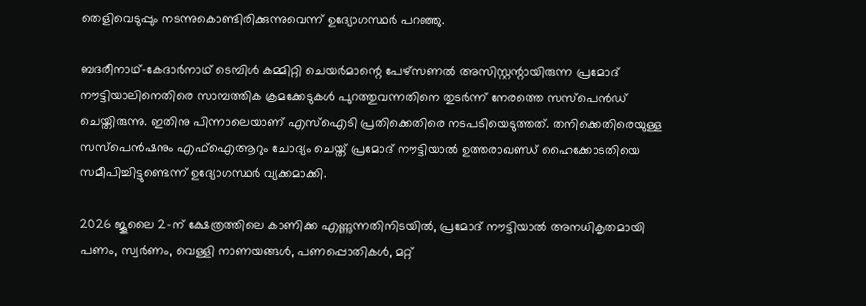തെളിവെടുപ്പും നടന്നുകൊണ്ടിരിക്കുന്നുവെന്ന് ഉദ്യോഗസ്ഥര്‍ പറഞ്ഞു.

ബദരീനാഥ്-കേദാര്‍നാഥ് ടെമ്പിള്‍ കമ്മിറ്റി ചെയര്‍മാന്റെ പേഴ്സണല്‍ അസിസ്റ്റന്റായിരുന്ന പ്രമോദ് നൗട്ടിയാലിനെതിരെ സാമ്പത്തിക ക്രമക്കേടുകള്‍ പുറത്തുവന്നതിനെ തുടര്‍ന്ന് നേരത്തെ സസ്‌പെന്‍ഡ് ചെയ്തിരുന്നു. ഇതിനു പിന്നാലെയാണ് എസ്‌ഐടി പ്രതിക്കെതിരെ നടപടിയെടുത്തത്. തനിക്കെതിരെയുള്ള സസ്പെന്‍ഷനും എഫ്ഐആറും ചോദ്യം ചെയ്ത് പ്രമോദ് നൗട്ടിയാല്‍ ഉത്തരാഖണ്ഡ് ഹൈക്കോടതിയെ സമീപിച്ചിട്ടുണ്ടെന്ന് ഉദ്യോഗസ്ഥര്‍ വ്യക്കമാക്കി.

2026 ജൂലൈ 2-ന് ക്ഷേത്രത്തിലെ കാണിക്ക എണ്ണുന്നതിനിടയില്‍, പ്രമോദ് നൗട്ടിയാല്‍ അനധികൃതമായി പണം, സ്വര്‍ണം, വെള്ളി നാണയങ്ങള്‍, പണപ്പൊതികള്‍, മറ്റ്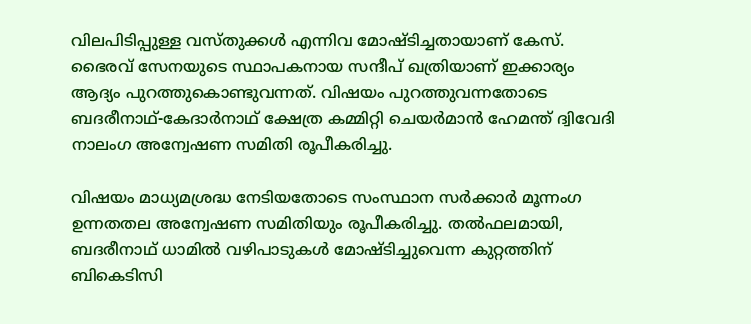വിലപിടിപ്പുള്ള വസ്തുക്കള്‍ എന്നിവ മോഷ്ടിച്ചതായാണ് കേസ്. ഭൈരവ് സേനയുടെ സ്ഥാപകനായ സന്ദീപ് ഖത്രിയാണ് ഇക്കാര്യം ആദ്യം പുറത്തുകൊണ്ടുവന്നത്. വിഷയം പുറത്തുവന്നതോടെ ബദരീനാഥ്-കേദാര്‍നാഥ് ക്ഷേത്ര കമ്മിറ്റി ചെയര്‍മാന്‍ ഹേമന്ത് ദ്വിവേദി നാലംഗ അന്വേഷണ സമിതി രൂപീകരിച്ചു.

വിഷയം മാധ്യമശ്രദ്ധ നേടിയതോടെ സംസ്ഥാന സര്‍ക്കാര്‍ മൂന്നംഗ ഉന്നതതല അന്വേഷണ സമിതിയും രൂപീകരിച്ചു. തല്‍ഫലമായി, ബദരീനാഥ് ധാമില്‍ വഴിപാടുകള്‍ മോഷ്ടിച്ചുവെന്ന കുറ്റത്തിന് ബികെടിസി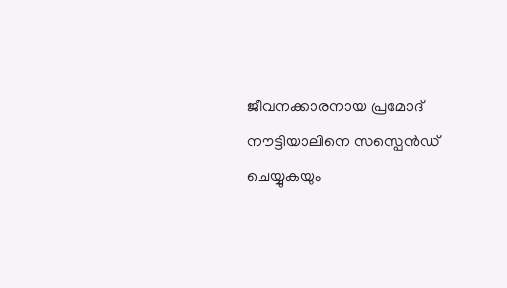ജീവനക്കാരനായ പ്രമോദ് നൗട്ടിയാലിനെ സസ്പെന്‍ഡ് ചെയ്യുകയും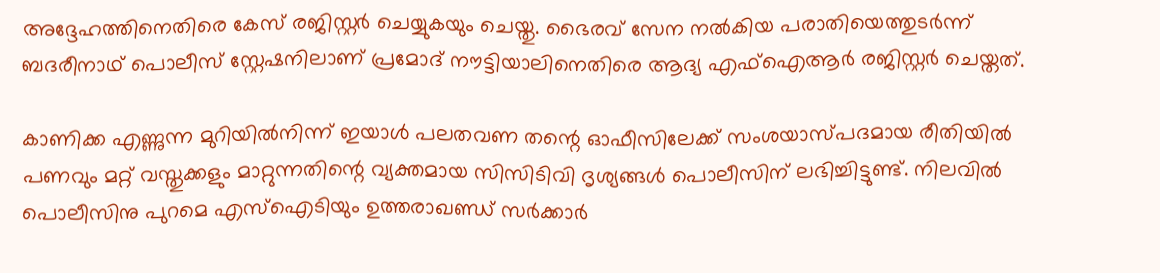അദ്ദേഹത്തിനെതിരെ കേസ് രജിസ്റ്റര്‍ ചെയ്യുകയും ചെയ്തു. ഭൈരവ് സേന നല്‍കിയ പരാതിയെത്തുടര്‍ന്ന് ബദരീനാഥ് പൊലീസ് സ്റ്റേഷനിലാണ് പ്രമോദ് നൗട്ടിയാലിനെതിരെ ആദ്യ എഫ്ഐആര്‍ രജിസ്റ്റര്‍ ചെയ്തത്.

കാണിക്ക എണ്ണുന്ന മുറിയില്‍നിന്ന് ഇയാള്‍ പലതവണ തന്റെ ഓഫീസിലേക്ക് സംശയാസ്പദമായ രീതിയില്‍ പണവും മറ്റ് വസ്തുക്കളും മാറ്റുന്നതിന്റെ വ്യക്തമായ സിസിടിവി ദൃശ്യങ്ങള്‍ പൊലീസിന് ലഭിച്ചിട്ടുണ്ട്. നിലവില്‍ പൊലീസിനു പുറമെ എസ്‌ഐടിയും ഉത്തരാഖണ്ഡ് സര്‍ക്കാര്‍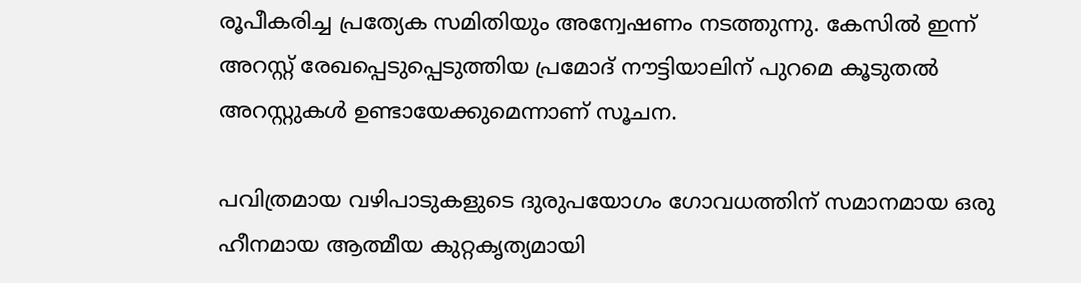രൂപീകരിച്ച പ്രത്യേക സമിതിയും അന്വേഷണം നടത്തുന്നു. കേസില്‍ ഇന്ന് അറസ്റ്റ് രേഖപ്പെടുപ്പെടുത്തിയ പ്രമോദ് നൗട്ടിയാലിന് പുറമെ കൂടുതല്‍ അറസ്റ്റുകള്‍ ഉണ്ടായേക്കുമെന്നാണ് സൂചന.

പവിത്രമായ വഴിപാടുകളുടെ ദുരുപയോഗം ഗോവധത്തിന് സമാനമായ ഒരു ഹീനമായ ആത്മീയ കുറ്റകൃത്യമായി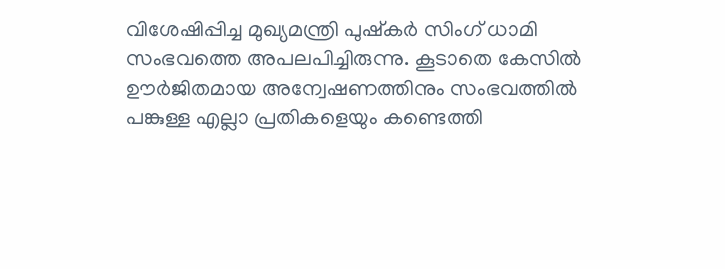വിശേഷിപ്പിച്ച മുഖ്യമന്ത്രി പുഷ്‌കര്‍ സിംഗ് ധാമി സംഭവത്തെ അപലപിച്ചിരുന്നു. കൂടാതെ കേസില്‍ ഊര്‍ജിതമായ അന്വേഷണത്തിനും സംഭവത്തില്‍ പങ്കുള്ള എല്ലാ പ്രതികളെയും കണ്ടെത്തി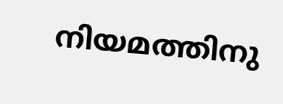നിയമത്തിനു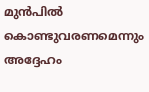മുന്‍പില്‍ കൊണ്ടുവരണമെന്നും അദ്ദേഹം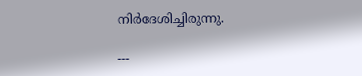നിര്‍ദേശിച്ചിരുന്നു.

---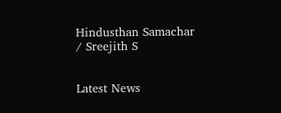Hindusthan Samachar / Sreejith S


Latest News